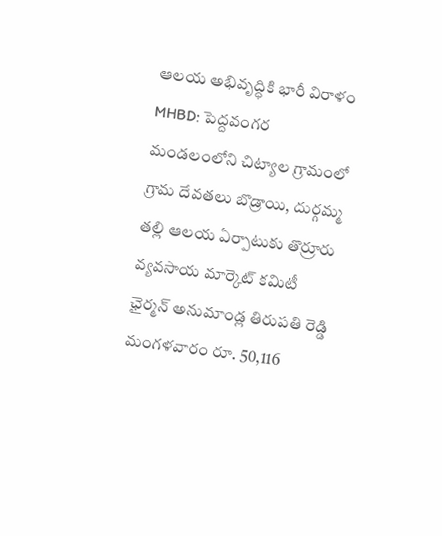ఆలయ అభివృద్ధికి భారీ విరాళం
MHBD: పెద్దవంగర మండలంలోని చిట్యాల గ్రామంలో గ్రామ దేవతలు బొడ్రాయి, దుర్గమ్మ తల్లి ఆలయ ఏర్పాటుకు తొర్రూరు వ్యవసాయ మార్కెట్ కమిటీ ఛైర్మన్ అనుమాండ్ల తిరుపతి రెడ్డి మంగళవారం రూ. 50,116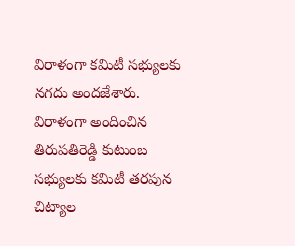విరాళంగా కమిటీ సభ్యులకు నగదు అందజేశారు. విరాళంగా అందించిన తిరుపతిరెడ్డి కుటుంబ సభ్యులకు కమిటీ తరపున చిట్యాల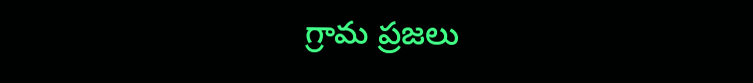గ్రామ ప్రజలు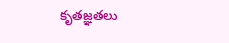కృతజ్ఞతలు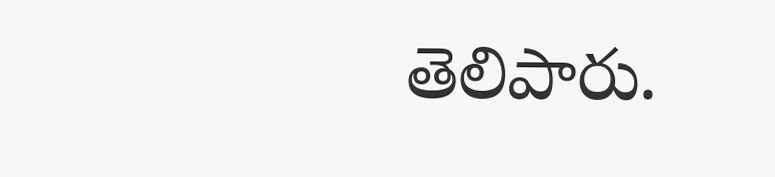తెలిపారు.